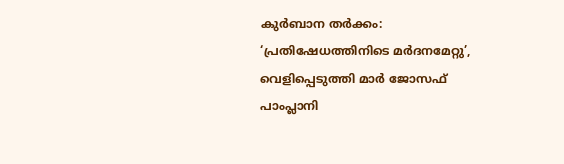കുർബാന തർക്കം: ‘പ്രതിഷേധത്തിനിടെ മർദനമേറ്റു’, വെളിപ്പെടുത്തി മാർ ജോസഫ് പാംപ്ലാനി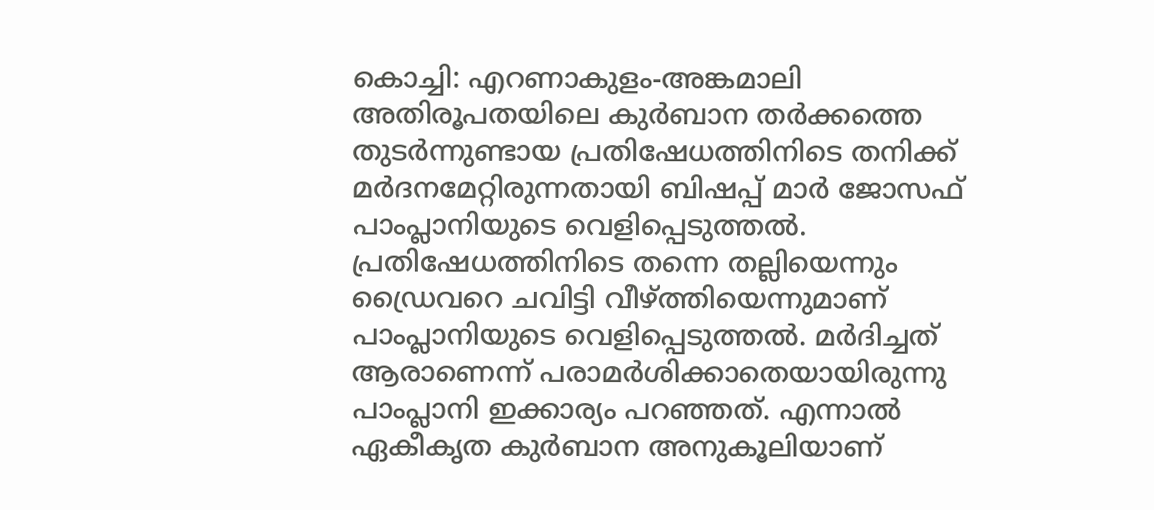കൊച്ചി: എറണാകുളം-അങ്കമാലി അതിരൂപതയിലെ കുര്‍ബാന തര്‍ക്കത്തെ തുടർന്നുണ്ടായ പ്രതിഷേധത്തിനിടെ തനിക്ക് മര്‍ദനമേറ്റിരുന്നതായി ബിഷപ്പ് മാര്‍ ജോസഫ് പാംപ്ലാനിയുടെ വെളിപ്പെടുത്തല്‍. പ്രതിഷേധത്തിനിടെ തന്നെ തല്ലിയെന്നും ഡ്രൈവറെ ചവിട്ടി വീഴ്ത്തിയെന്നുമാണ് പാംപ്ലാനിയുടെ വെളിപ്പെടുത്തല്‍. മര്‍ദിച്ചത് ആരാണെന്ന് പരാമര്‍ശിക്കാതെയായിരുന്നു പാംപ്ലാനി ഇക്കാര്യം പറഞ്ഞത്. എന്നാല്‍ ഏകീകൃത കുര്‍ബാന അനുകൂലിയാണ്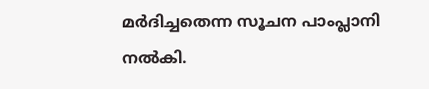മര്‍ദിച്ചതെന്ന സൂചന പാംപ്ലാനി നല്‍കി.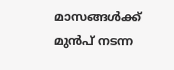മാസങ്ങള്‍ക്ക് മുന്‍പ് നടന്ന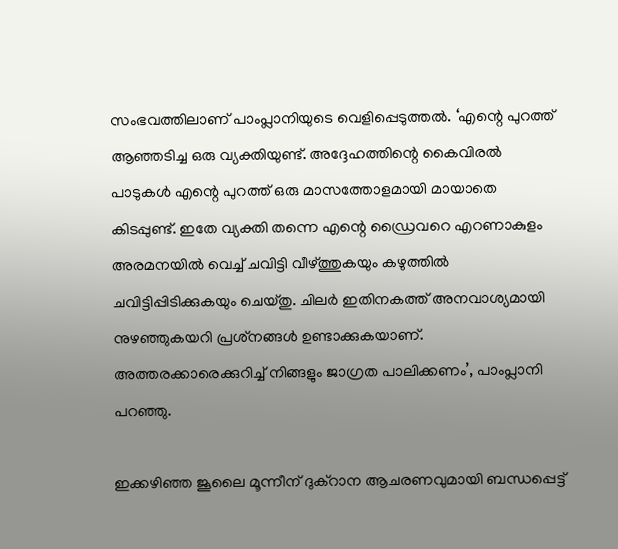സംഭവത്തിലാണ് പാംപ്ലാനിയുടെ വെളിപ്പെടുത്തല്‍. ‘എന്റെ പുറത്ത് ആഞ്ഞടിച്ച ഒരു വ്യക്തിയുണ്ട്. അദ്ദേഹത്തിന്റെ കൈവിരല്‍ പാടുകള്‍ എന്റെ പുറത്ത് ഒരു മാസത്തോളമായി മായാതെ കിടപ്പുണ്ട്. ഇതേ വ്യക്തി തന്നെ എന്റെ ഡ്രൈവറെ എറണാകുളം അരമനയില്‍ വെച്ച് ചവിട്ടി വീഴ്ത്തുകയും കഴുത്തില്‍ ചവിട്ടിപ്പിടിക്കുകയും ചെയ്തു. ചിലര്‍ ഇതിനകത്ത് അനവാശ്യമായി നുഴഞ്ഞുകയറി പ്രശ്‌നങ്ങള്‍ ഉണ്ടാക്കുകയാണ്. അത്തരക്കാരെക്കുറിച്ച് നിങ്ങളും ജാഗ്രത പാലിക്കണം’, പാംപ്ലാനി പറഞ്ഞു.

ഇക്കഴിഞ്ഞ ജൂലൈ മൂന്നീന് ദുക്‌റാന ആചരണവുമായി ബന്ധപ്പെട്ട്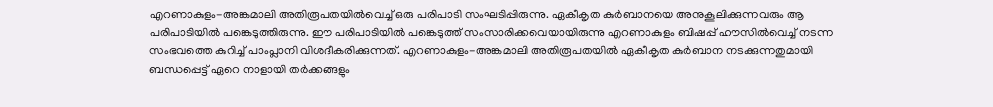എറണാകുളം-അങ്കമാലി അതിരൂപതയില്‍വെച്ച് ഒരു പരിപാടി സംഘടിപ്പിരുന്നു. ഏകീകൃത കുര്‍ബാനയെ അനുകൂലിക്കുന്നവരും ആ പരിപാടിയില്‍ പങ്കെടുത്തിരുന്നു. ഈ പരിപാടിയില്‍ പങ്കെടുത്ത് സംസാരിക്കവെയായിരുന്നു എറണാകുളം ബിഷപ്പ് ഹൗസില്‍വെച്ച് നടന്ന സംഭവത്തെ കുറിച്ച് പാംപ്ലാനി വിശദീകരിക്കുന്നത്. എറണാകുളം-അങ്കമാലി അതിരൂപതയില്‍ ഏകീകൃത കുര്‍ബാന നടക്കുന്നതുമായി ബന്ധപ്പെട്ട് ഏറെ നാളായി തര്‍ക്കങ്ങളും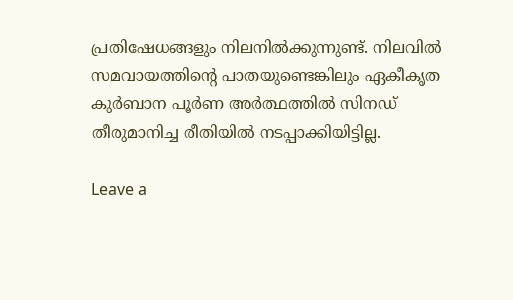പ്രതിഷേധങ്ങളും നിലനില്‍ക്കുന്നുണ്ട്. നിലവില്‍ സമവായത്തിന്റെ പാതയുണ്ടെങ്കിലും ഏകീകൃത കുര്‍ബാന പൂര്‍ണ അര്‍ത്ഥത്തില്‍ സിനഡ് തീരുമാനിച്ച രീതിയില്‍ നടപ്പാക്കിയിട്ടില്ല.

Leave a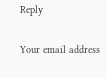Reply

Your email address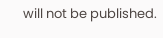will not be published.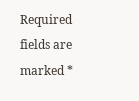Required fields are marked *